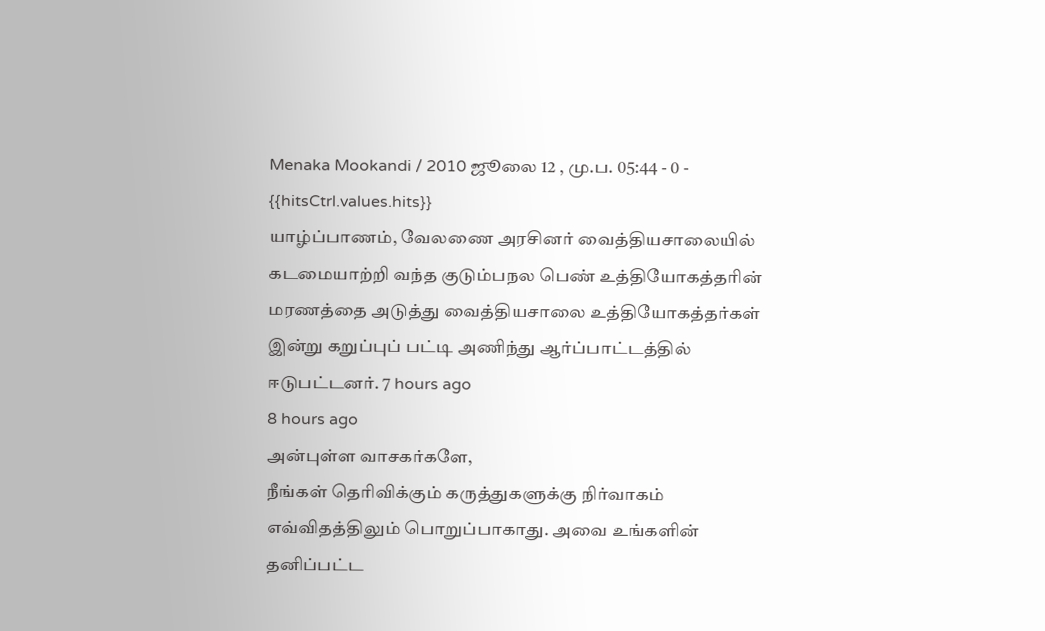Menaka Mookandi / 2010 ஜூலை 12 , மு.ப. 05:44 - 0 - {{hitsCtrl.values.hits}}
யாழ்ப்பாணம், வேலணை அரசினர் வைத்தியசாலையில் கடமையாற்றி வந்த குடும்பநல பெண் உத்தியோகத்தரின் மரணத்தை அடுத்து வைத்தியசாலை உத்தியோகத்தர்கள் இன்று கறுப்புப் பட்டி அணிந்து ஆர்ப்பாட்டத்தில் ஈடுபட்டனர். 7 hours ago
8 hours ago
அன்புள்ள வாசகர்களே,
நீங்கள் தெரிவிக்கும் கருத்துகளுக்கு நிர்வாகம் எவ்விதத்திலும் பொறுப்பாகாது. அவை உங்களின் தனிப்பட்ட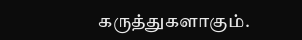கருத்துகளாகும்.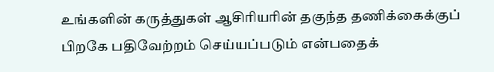உங்களின் கருத்துகள் ஆசிரியரின் தகுந்த தணிக்கைக்குப் பிறகே பதிவேற்றம் செய்யப்படும் என்பதைக்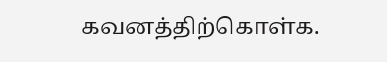கவனத்திற்கொள்க.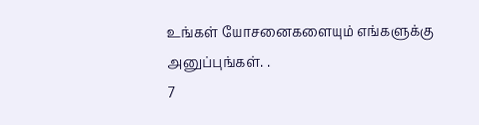உங்கள் யோசனைகளையும் எங்களுக்கு அனுப்புங்கள். .
7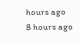hours ago
8 hours ago